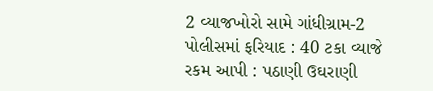2 વ્યાજખોરો સામે ગાંધીગ્રામ-2 પોલીસમાં ફરિયાદ : 40 ટકા વ્યાજે રકમ આપી : પઠાણી ઉઘરાણી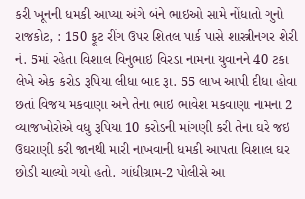કરી ખૂનની ધમકી આપ્યા અંગે બંને ભાઇઓ સામે નોંધાતો ગુનો
રાજકોટ, : 150 ફૂટ રીંગ ઉપર શિતલ પાર્ક પાસે શાસ્ત્રીનગર શેરી નં. 5માં રહેતા વિશાલ વિનુભાઇ વિરડા નામના યુવાનને 40 ટકા લેખે એક કરોડ રૂપિયા લીધા બાદ રૂા. 55 લાખ આપી દીધા હોવા છતાં વિજય મકવાણા અને તેના ભાઇ ભાવેશ મકવાણા નામના 2 વ્યાજખોરોએ વધુ રૂપિયા 10 કરોડની માંગણી કરી તેના ઘરે જઇ ઉઘરાણી કરી જાનથી મારી નાખવાની ધમકી આપતા વિશાલ ઘર છોડી ચાલ્યો ગયો હતો. ગાંધીગ્રામ-2 પોલીસે આ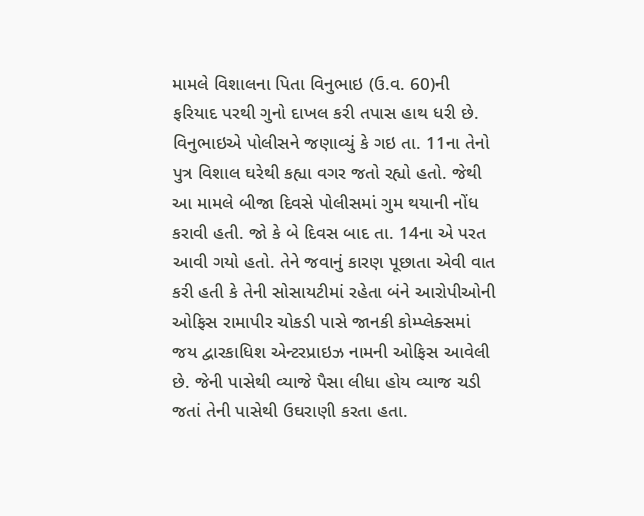મામલે વિશાલના પિતા વિનુભાઇ (ઉ.વ. 60)ની ફરિયાદ પરથી ગુનો દાખલ કરી તપાસ હાથ ધરી છે.
વિનુભાઇએ પોલીસને જણાવ્યું કે ગઇ તા. 11ના તેનો પુત્ર વિશાલ ઘરેથી કહ્યા વગર જતો રહ્યો હતો. જેથી આ મામલે બીજા દિવસે પોલીસમાં ગુમ થયાની નોંધ કરાવી હતી. જો કે બે દિવસ બાદ તા. 14ના એ પરત આવી ગયો હતો. તેને જવાનું કારણ પૂછાતા એવી વાત કરી હતી કે તેની સોસાયટીમાં રહેતા બંને આરોપીઓની ઓફિસ રામાપીર ચોકડી પાસે જાનકી કોમ્પ્લેક્સમાં જય દ્વારકાધિશ એન્ટરપ્રાઇઝ નામની ઓફિસ આવેલી છે. જેની પાસેથી વ્યાજે પૈસા લીધા હોય વ્યાજ ચડી જતાં તેની પાસેથી ઉઘરાણી કરતા હતા.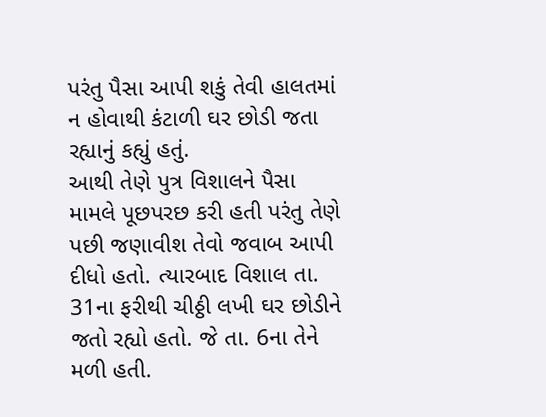પરંતુ પૈસા આપી શકું તેવી હાલતમાં ન હોવાથી કંટાળી ઘર છોડી જતા રહ્યાનું કહ્યું હતું.
આથી તેણે પુત્ર વિશાલને પૈસા મામલે પૂછપરછ કરી હતી પરંતુ તેણે પછી જણાવીશ તેવો જવાબ આપી દીધો હતો. ત્યારબાદ વિશાલ તા. 31ના ફરીથી ચીઠ્ઠી લખી ઘર છોડીને જતો રહ્યો હતો. જે તા. 6ના તેને મળી હતી.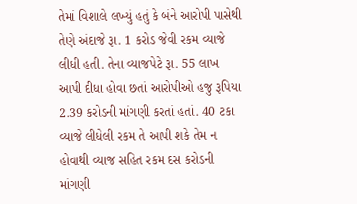તેમાં વિશાલે લખ્યું હતું કે બંને આરોપી પાસેથી તેણે અંદાજે રૂા. 1 કરોડ જેવી રકમ વ્યાજે લીધી હતી. તેના વ્યાજપેટે રૂા. 55 લાખ આપી દીધા હોવા છતાં આરોપીઓ હજુ રૂપિયા 2.39 કરોડની માંગણી કરતાં હતાં. 40 ટકા વ્યાજે લીધેલી રકમ તે આપી શકે તેમ ન હોવાથી વ્યાજ સહિત રકમ દસ કરોડની માંગણી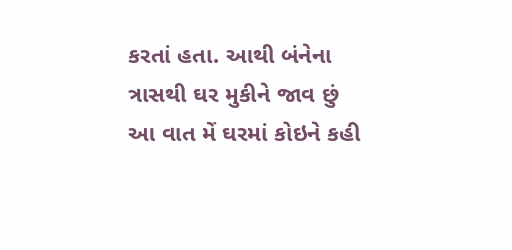કરતાં હતા. આથી બંનેના ત્રાસથી ઘર મુકીને જાવ છું આ વાત મેં ઘરમાં કોઇને કહી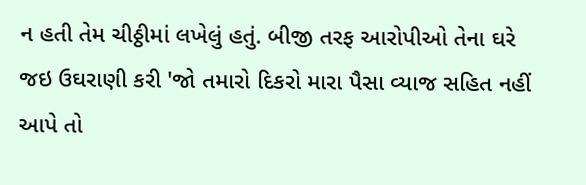ન હતી તેમ ચીઠ્ઠીમાં લખેલું હતું. બીજી તરફ આરોપીઓ તેના ઘરે જઇ ઉઘરાણી કરી 'જો તમારો દિકરો મારા પૈસા વ્યાજ સહિત નહીં આપે તો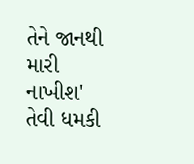તેને જાનથી મારી નાખીશ' તેવી ધમકી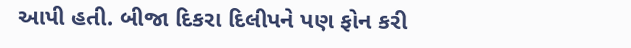આપી હતી. બીજા દિકરા દિલીપને પણ ફોન કરી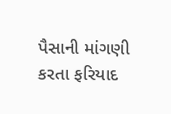પૈસાની માંગણી કરતા ફરિયાદ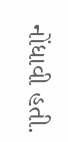નોંધાવી હતી.